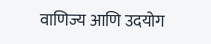वाणिज्य आणि उदयोग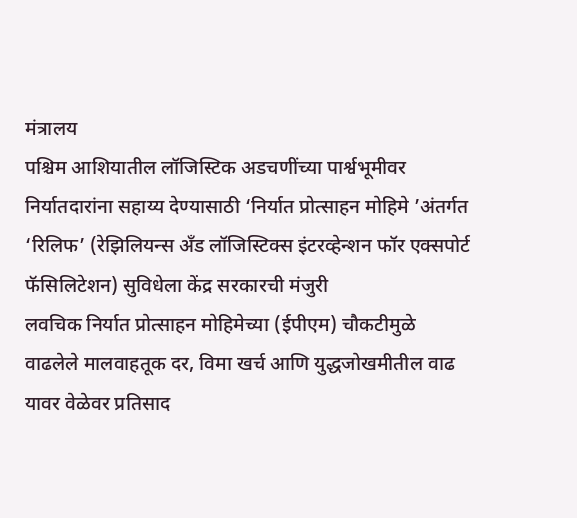मंत्रालय
पश्चिम आशियातील लॉजिस्टिक अडचणींच्या पार्श्वभूमीवर निर्यातदारांना सहाय्य देण्यासाठी ‘निर्यात प्रोत्साहन मोहिमे ’अंतर्गत ‘रिलिफ’ (रेझिलियन्स अँड लॉजिस्टिक्स इंटरव्हेन्शन फॉर एक्सपोर्ट फॅसिलिटेशन) सुविधेला केंद्र सरकारची मंजुरी
लवचिक निर्यात प्रोत्साहन मोहिमेच्या (ईपीएम) चौकटीमुळे वाढलेले मालवाहतूक दर, विमा खर्च आणि युद्धजोखमीतील वाढ यावर वेळेवर प्रतिसाद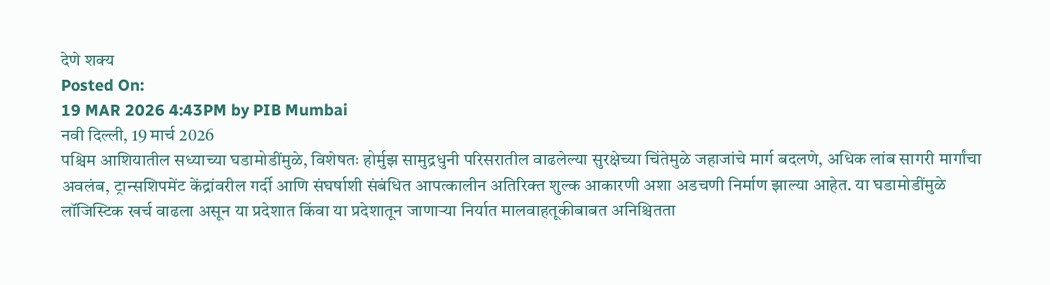देणे शक्य
Posted On:
19 MAR 2026 4:43PM by PIB Mumbai
नवी दिल्ली, 19 मार्च 2026
पश्चिम आशियातील सध्याच्या घडामोडींमुळे, विशेषतः होर्मुझ सामुद्रधुनी परिसरातील वाढलेल्या सुरक्षेच्या चिंतेमुळे जहाजांचे मार्ग बदलणे, अधिक लांब सागरी मार्गांचा अवलंब, ट्रान्सशिपमेंट केंद्रांवरील गर्दी आणि संघर्षाशी संबंधित आपत्कालीन अतिरिक्त शुल्क आकारणी अशा अडचणी निर्माण झाल्या आहेत. या घडामोडींमुळे लॉजिस्टिक खर्च वाढला असून या प्रदेशात किंवा या प्रदेशातून जाणाऱ्या निर्यात मालवाहतूकीबाबत अनिश्चितता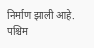निर्माण झाली आहे.
पश्चिम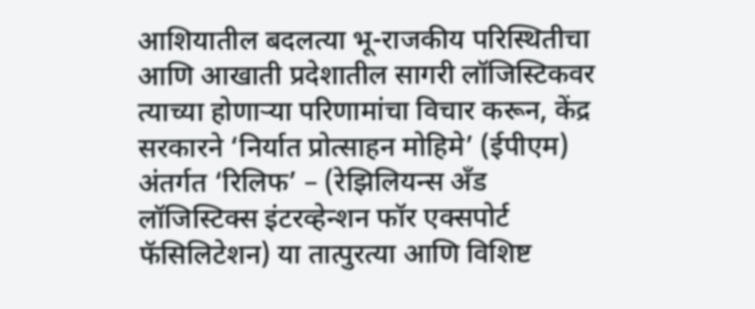आशियातील बदलत्या भू-राजकीय परिस्थितीचा आणि आखाती प्रदेशातील सागरी लॉजिस्टिकवर त्याच्या होणाऱ्या परिणामांचा विचार करून, केंद्र सरकारने ‘निर्यात प्रोत्साहन मोहिमे’ (ईपीएम) अंतर्गत ‘रिलिफ’ – (रेझिलियन्स अँड लॉजिस्टिक्स इंटरव्हेन्शन फॉर एक्सपोर्ट फॅसिलिटेशन) या तात्पुरत्या आणि विशिष्ट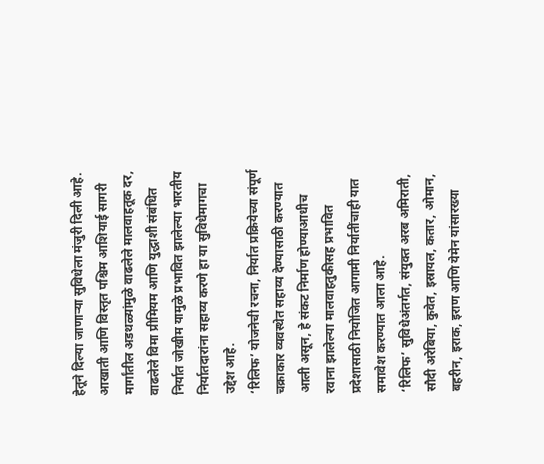हेतूने दिल्या जाणाऱ्या सुविधेला मंजुरी दिली आहे. आखाती आणि विस्तृत पश्चिम आशियाई सागरी मार्गांतील अडथळ्यांमुळे वाढलेले मालवाहतूक दर, वाढलेले विमा प्रीमियम आणि युद्धाशी संबंधित निर्यात जोखीम यामुळे प्रभावित झालेल्या भारतीय निर्यातदारांना सहाय्य करणे हा या सुविधेमागचा उद्देश आहे.
‘रिलिफ’ योजनेची रचना, निर्यात प्रक्रियेच्या संपूर्ण चक्राकार व्यवस्थेत सहाय्य देण्यासाठी करण्यात आली असून, हे संकट निर्माण होण्याआधीच रवाना झालेल्या मालवाहतुकीसह प्रभावित प्रदेशासाठी नियोजित आगामी निर्यातींचाही यात समावेश करण्यात आला आहे.
‘रिलिफ’ सुविधेअंतर्गत, संयुक्त अरब अमिराती, सौदी अरेबिया, कुवेत, इस्रायल, कतार, ओमान, बहरीन, इराक, इराण आणि येमेन यांसारख्या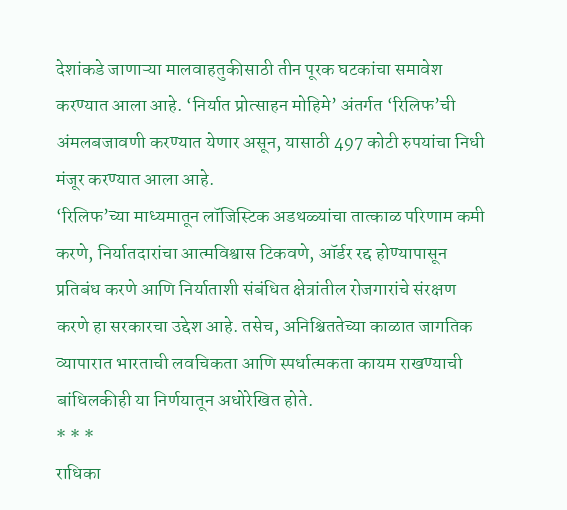देशांकडे जाणाऱ्या मालवाहतुकीसाठी तीन पूरक घटकांचा समावेश करण्यात आला आहे. ‘निर्यात प्रोत्साहन मोहिमे’ अंतर्गत ‘रिलिफ’ची अंमलबजावणी करण्यात येणार असून, यासाठी 497 कोटी रुपयांचा निधी मंजूर करण्यात आला आहे.
‘रिलिफ’च्या माध्यमातून लॉजिस्टिक अडथळ्यांचा तात्काळ परिणाम कमी करणे, निर्यातदारांचा आत्मविश्वास टिकवणे, ऑर्डर रद्द होण्यापासून प्रतिबंध करणे आणि निर्याताशी संबंधित क्षेत्रांतील रोजगारांचे संरक्षण करणे हा सरकारचा उद्देश आहे. तसेच, अनिश्चिततेच्या काळात जागतिक व्यापारात भारताची लवचिकता आणि स्पर्धात्मकता कायम राखण्याची बांधिलकीही या निर्णयातून अधोरेखित होते.
* * *
राधिका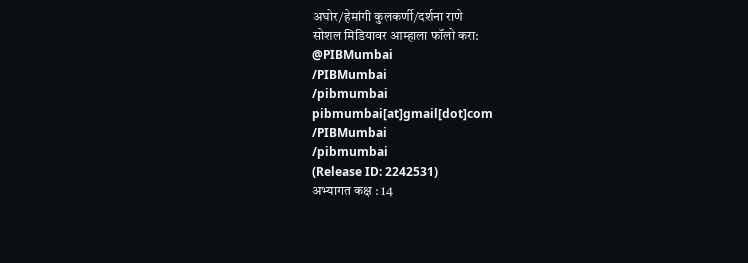अघोर/हेमांगी कुलकर्णी/दर्शना राणे
सोशल मिडियावर आम्हाला फॉलो करा:
@PIBMumbai
/PIBMumbai
/pibmumbai
pibmumbai[at]gmail[dot]com
/PIBMumbai
/pibmumbai
(Release ID: 2242531)
अभ्यागत कक्ष : 14